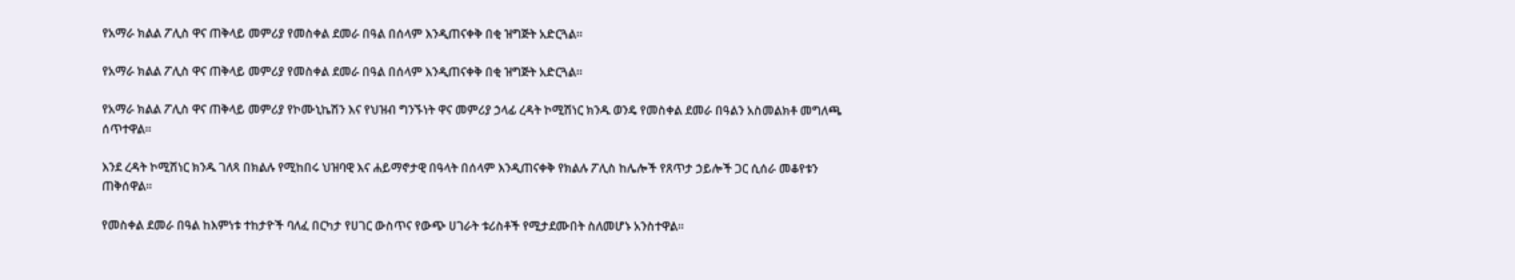የአማራ ክልል ፖሊስ ዋና ጠቅላይ መምሪያ የመስቀል ደመራ በዓል በሰላም እንዲጠናቀቅ በቂ ዝግጅት አድርጓል።

የአማራ ክልል ፖሊስ ዋና ጠቅላይ መምሪያ የመስቀል ደመራ በዓል በሰላም እንዲጠናቀቅ በቂ ዝግጅት አድርጓል።

የአማራ ክልል ፖሊስ ዋና ጠቅላይ መምሪያ የኮሙኒኬሽን እና የህዝብ ግንኙነት ዋና መምሪያ ኃላፊ ረዳት ኮሚሽነር ክንዱ ወንዴ የመስቀል ደመራ በዓልን አስመልክቶ መግለጫ ሰጥተዋል።

እንደ ረዳት ኮሚሽነር ክንዱ ገለጻ በክልሉ የሚከበሩ ህዝባዊ እና ሐይማኖታዊ በዓላት በሰላም እንዲጠናቀቅ የክልሉ ፖሊስ ከሌሎች የጸጥታ ኃይሎች ጋር ሲሰራ መቆየቱን ጠቅሰዋል።

የመስቀል ደመራ በዓል ከእምነቱ ተከታዮች ባለፈ በርካታ የሀገር ውስጥና የውጭ ሀገራት ቱሪስቶች የሚታደሙበት ስለመሆኑ አንስተዋል።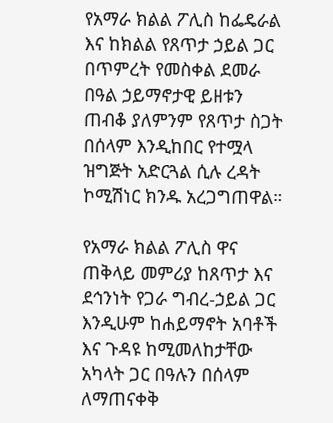የአማራ ክልል ፖሊስ ከፌዴራል እና ከክልል የጸጥታ ኃይል ጋር በጥምረት የመስቀል ደመራ በዓል ኃይማኖታዊ ይዘቱን ጠብቆ ያለምንም የጸጥታ ስጋት በሰላም እንዲከበር የተሟላ ዝግጅት አድርጓል ሲሉ ረዳት ኮሚሽነር ክንዱ አረጋግጠዋል።

የአማራ ክልል ፖሊስ ዋና ጠቅላይ መምሪያ ከጸጥታ እና ደኅንነት የጋራ ግብረ-ኃይል ጋር እንዲሁም ከሐይማኖት አባቶች እና ጉዳዩ ከሚመለከታቸው አካላት ጋር በዓሉን በሰላም ለማጠናቀቅ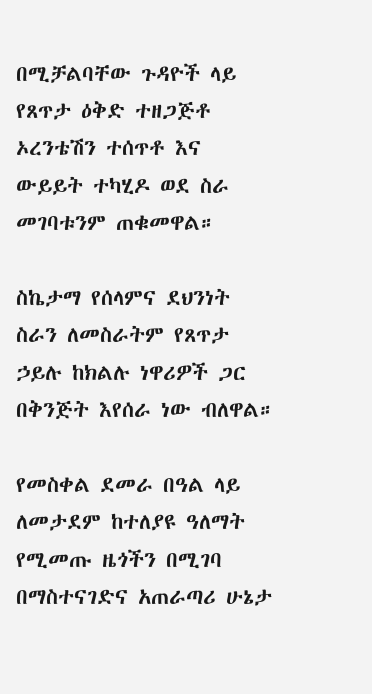በሚቻልባቸው ጉዳዮች ላይ የጸጥታ ዕቅድ ተዘጋጅቶ ኦረንቴሽን ተሰጥቶ እና ውይይት ተካሂዶ ወደ ስራ መገባቱንም ጠቁመዋል።

ስኬታማ የሰላምና ደህንነት ስራን ለመስራትም የጸጥታ ኃይሉ ከክልሉ ነዋሪዎች ጋር በቅንጅት እየሰራ ነው ብለዋል።

የመስቀል ደመራ በዓል ላይ ለመታደም ከተለያዩ ዓለማት የሚመጡ ዜጎችን በሚገባ በማስተናገድና አጠራጣሪ ሁኔታ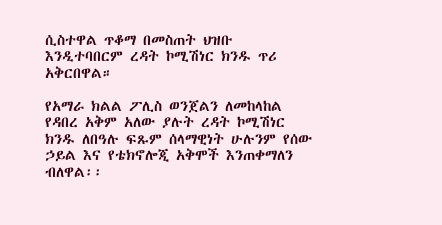ሲስተዋል ጥቆማ በመስጠት ህዝቡ እንዲተባበርም ረዳት ኮሚሽነር ክንዱ ጥሪ አቅርበዋል።

የአማራ ክልል ፖሊስ ወንጀልን ለመከላከል የዳበረ አቅም አለው ያሉት ረዳት ኮሚሽነር ክንዱ ለበዓሉ ፍጹም ሰላማዊነት ሁሉንም የሰው ኃይል እና የቴክኖሎጂ አቅሞች እንጠቀማለን ብለዋል፡፡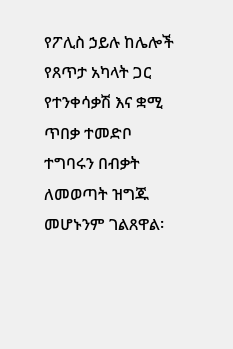የፖሊስ ኃይሉ ከሌሎች የጸጥታ አካላት ጋር የተንቀሳቃሽ እና ቋሚ ጥበቃ ተመድቦ ተግባሩን በብቃት ለመወጣት ዝግጁ መሆኑንም ገልጸዋል፡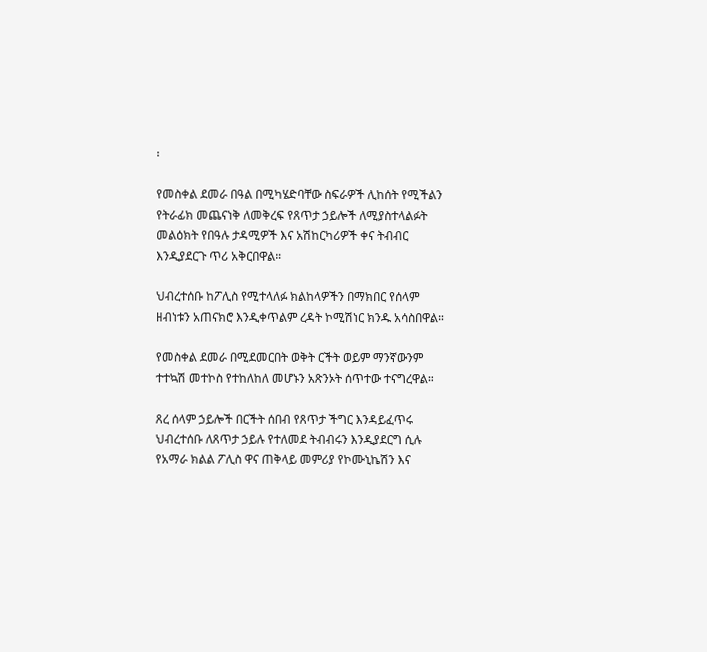፡

የመስቀል ደመራ በዓል በሚካሄድባቸው ስፍራዎች ሊከሰት የሚችልን የትራፊክ መጨናነቅ ለመቅረፍ የጸጥታ ኃይሎች ለሚያስተላልፉት መልዕክት የበዓሉ ታዳሚዎች እና አሽከርካሪዎች ቀና ትብብር እንዲያደርጉ ጥሪ አቅርበዋል።

ህብረተሰቡ ከፖሊስ የሚተላለፉ ክልከላዎችን በማክበር የሰላም ዘብነቱን አጠናክሮ እንዲቀጥልም ረዳት ኮሚሽነር ክንዱ አሳስበዋል።

የመስቀል ደመራ በሚደመርበት ወቅት ርችት ወይም ማንኛውንም ተተኳሽ መተኮስ የተከለከለ መሆኑን አጽንኦት ሰጥተው ተናግረዋል።

ጸረ ሰላም ኃይሎች በርችት ሰበብ የጸጥታ ችግር እንዳይፈጥሩ ህብረተሰቡ ለጸጥታ ኃይሉ የተለመደ ትብብሩን እንዲያደርግ ሲሉ የአማራ ክልል ፖሊስ ዋና ጠቅላይ መምሪያ የኮሙኒኬሽን እና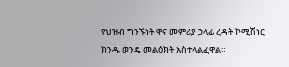የህዝብ ግንኙነት ዋና መምሪያ ኃላፊ ረዳት ኮሚሽነር ክንዱ ወንዴ መልዕክት አስተላልፈዋል።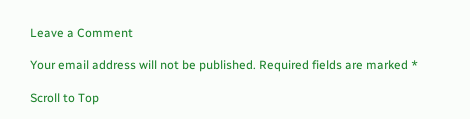Leave a Comment

Your email address will not be published. Required fields are marked *

Scroll to Top